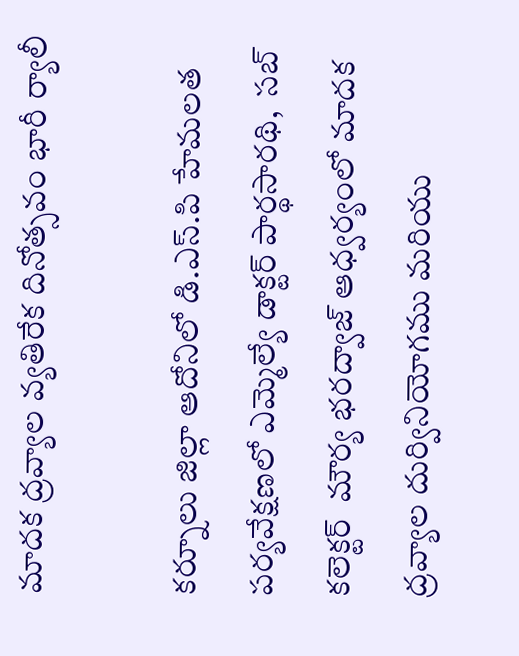మాదక ద్రవ్యాల వ్యతిరేక దినోత్సవం భారీ ర్యాలీ

కర్నూలు జిల్లా ఆదోనిలో డి.ఎస్.పి హేమలత పర్యవేక్షణలో ఎమ్మెల్యే డాక్టర్ పార్థసారథి,  సబ్ కలెక్టర్  మౌర్య భరద్వాజ్ ఆధ్వర్యంలో మాదక ద్రవ్యాల దుర్వినియోగము మరియు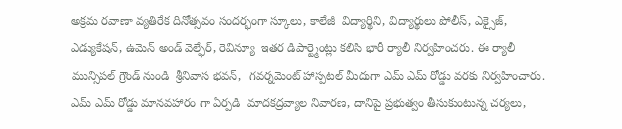అక్రమ రవాణా వ్యతిరేక దినోత్సవం సందర్భంగా స్కూలు, కాలేజీ  విద్యార్థిని, విద్యార్థులు పోలీస్, ఎక్సైజ్, ఎడ్యుకేషన్, ఉమెన్ అండ్ వెల్ఫేర్, రెవిన్యూ  ఇతర డిపార్ట్మెంట్లు కలిసి భారీ ర్యాలీ నిర్వహించరు. ఈ ర్యాలీ మున్సిపల్ గ్రౌండ్ నుండి  శ్రీనివాస భవన్,  గవర్నమెంట్ హాస్పటల్ మీదుగా ఎమ్ ఎమ్ రోడ్డు వరకు నిర్వహించారు. ఎమ్ ఎమ్ రోడ్డు మానవహారం గా ఏర్పడి  మాదకద్రవ్యాల నివారణ, దానిపై ప్రభుత్వం తీసుకుంటున్న చర్యలు,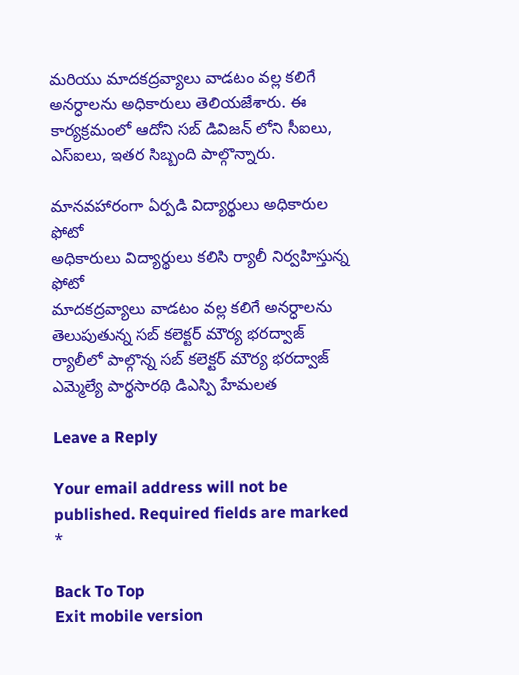మరియు మాదకద్రవ్యాలు వాడటం వల్ల కలిగే అనర్ధాలను అధికారులు తెలియజేశారు. ఈ కార్యక్రమంలో ఆదోని సబ్ డివిజన్ లోని సీఐలు, ఎస్ఐలు, ఇతర సిబ్బంది పాల్గొన్నారు.

మానవహారంగా ఏర్పడి విద్యార్థులు అధికారుల ఫోటో
అధికారులు విద్యార్థులు కలిసి ర్యాలీ నిర్వహిస్తున్న ఫోటో
మాదకద్రవ్యాలు వాడటం వల్ల కలిగే అనర్ధాలను తెలుపుతున్న సబ్ కలెక్టర్ మౌర్య భరద్వాజ్
ర్యాలీలో పాల్గొన్న సబ్ కలెక్టర్ మౌర్య భరద్వాజ్ ఎమ్మెల్యే పార్థసారథి డిఎస్పి హేమలత

Leave a Reply

Your email address will not be published. Required fields are marked *

Back To Top
Exit mobile version